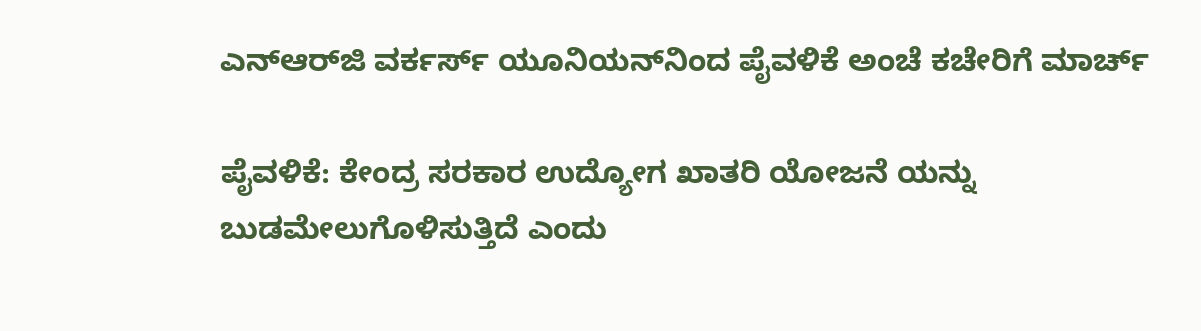ಎನ್‌ಆರ್‌ಜಿ ವರ್ಕರ್ಸ್ ಯೂನಿಯನ್‌ನಿಂದ ಪೈವಳಿಕೆ ಅಂಚೆ ಕಚೇರಿಗೆ ಮಾರ್ಚ್

ಪೈವಳಿಕೆ: ಕೇಂದ್ರ ಸರಕಾರ ಉದ್ಯೋಗ ಖಾತರಿ ಯೋಜನೆ ಯನ್ನು ಬುಡಮೇಲುಗೊಳಿಸುತ್ತಿದೆ ಎಂದು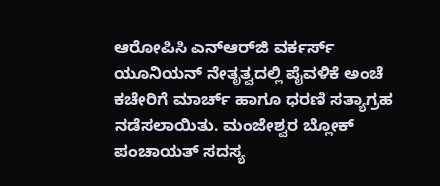ಆರೋಪಿಸಿ ಎನ್‌ಆರ್‌ಜಿ ವರ್ಕರ್ಸ್ ಯೂನಿಯನ್ ನೇತೃತ್ವದಲ್ಲಿ ಪೈವಳಿಕೆ ಅಂಚೆ ಕಚೇರಿಗೆ ಮಾರ್ಚ್ ಹಾಗೂ ಧರಣಿ ಸತ್ಯಾಗ್ರಹ ನಡೆಸಲಾಯಿತು. ಮಂಜೇಶ್ವರ ಬ್ಲೋಕ್ ಪಂಚಾಯತ್ ಸದಸ್ಯ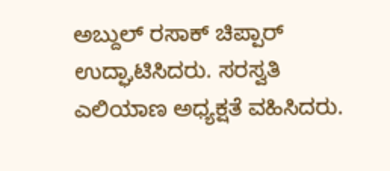ಅಬ್ದುಲ್ ರಸಾಕ್ ಚಿಪ್ಪಾರ್ ಉದ್ಘಾಟಿಸಿದರು. ಸರಸ್ವತಿ ಎಲಿಯಾಣ ಅಧ್ಯಕ್ಷತೆ ವಹಿಸಿದರು.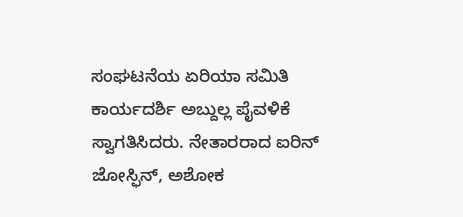ಸಂಘಟನೆಯ ಏರಿಯಾ ಸಮಿತಿ ಕಾರ್ಯದರ್ಶಿ ಅಬ್ದುಲ್ಲ ಪೈವಳಿಕೆ ಸ್ವಾಗತಿಸಿದರು. ನೇತಾರರಾದ ಐರಿನ್ ಜೋಸ್ಫಿನ್, ಅಶೋಕ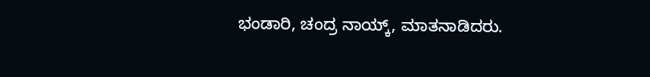ಭಂಡಾರಿ, ಚಂದ್ರ ನಾಯ್ಕ್, ಮಾತನಾಡಿದರು.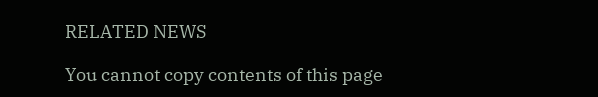RELATED NEWS

You cannot copy contents of this page